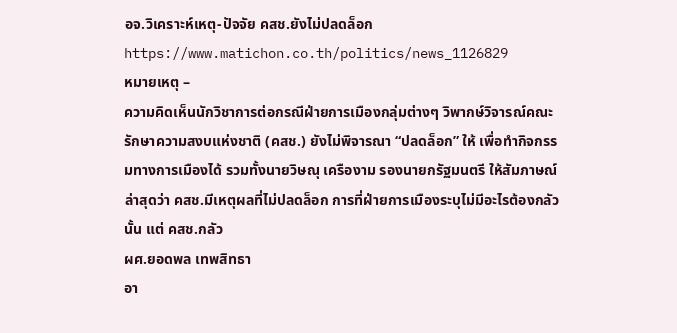อจ.วิเคราะห์เหตุ-ปัจจัย คสช.ยังไม่ปลดล็อก
https://www.matichon.co.th/politics/news_1126829
หมายเหตุ –
ความคิดเห็นนักวิชาการต่อกรณีฝ่ายการเมืองกลุ่มต่างๆ วิพากษ์วิจารณ์คณะรักษาความสงบแห่งชาติ (คสช.) ยังไม่พิจารณา “ปลดล็อก” ให้ เพื่อทำกิจกรรมทางการเมืองได้ รวมทั้งนายวิษณุ เครืองาม รองนายกรัฐมนตรี ให้สัมภาษณ์ล่าสุดว่า คสช.มีเหตุผลที่ไม่ปลดล็อก การที่ฝ่ายการเมืองระบุไม่มีอะไรต้องกลัวนั้น แต่ คสช.กลัว
ผศ.ยอดพล เทพสิทธา
อา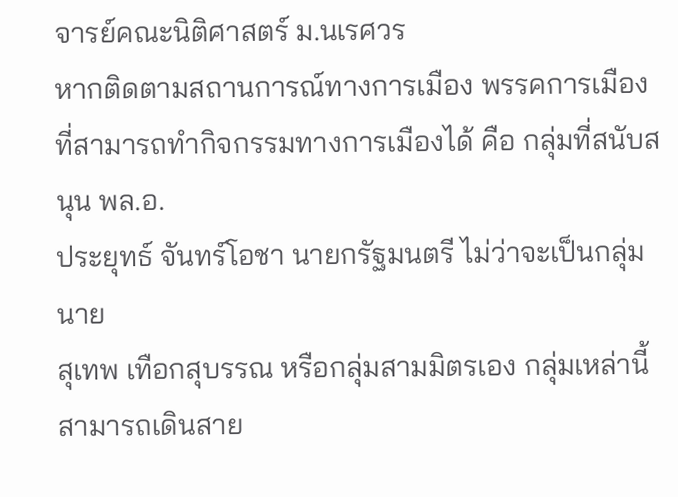จารย์คณะนิติศาสตร์ ม.นเรศวร
หากติดตามสถานการณ์ทางการเมือง พรรคการเมืองที่สามารถทำกิจกรรมทางการเมืองได้ คือ กลุ่มที่สนับสนุน พล.อ.
ประยุทธ์ จันทร์โอชา นายกรัฐมนตรี ไม่ว่าจะเป็นกลุ่มนาย
สุเทพ เทือกสุบรรณ หรือกลุ่มสามมิตรเอง กลุ่มเหล่านี้สามารถเดินสาย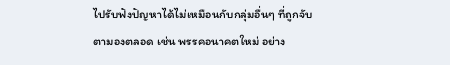ไปรับฟังปัญหาได้ไม่เหมือนกับกลุ่มอื่นๆ ที่ถูกจับตามองตลอด เช่น พรรคอนาคตใหม่ อย่าง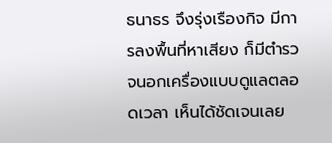ธนาธร จึงรุ่งเรืองกิจ มีการลงพื้นที่หาเสียง ก็มีตำรวจนอกเครื่องแบบดูแลตลอดเวลา เห็นได้ชัดเจนเลย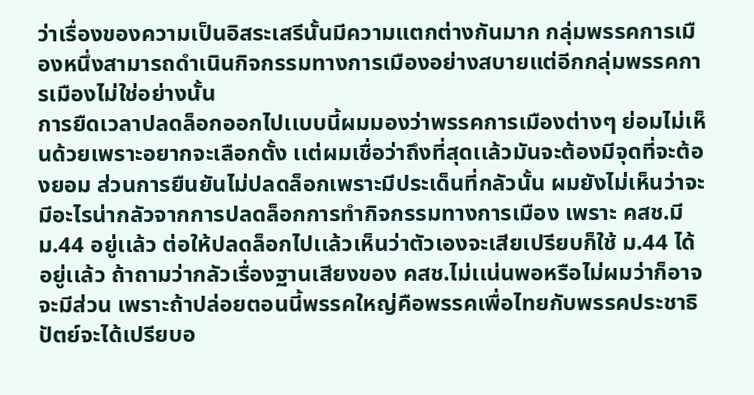ว่าเรื่องของความเป็นอิสระเสรีนั้นมีความแตกต่างกันมาก กลุ่มพรรคการเมืองหนึ่งสามารถดำเนินกิจกรรมทางการเมืองอย่างสบายแต่อีกกลุ่มพรรคการเมืองไม่ใช่อย่างนั้น
การยืดเวลาปลดล็อกออกไปเเบบนี้ผมมองว่าพรรคการเมืองต่างๆ ย่อมไม่เห็นด้วยเพราะอยากจะเลือกตั้ง เเต่ผมเชื่อว่าถึงที่สุดเเล้วมันจะต้องมีจุดที่จะต้องยอม ส่วนการยืนยันไม่ปลดล็อกเพราะมีประเด็นที่กลัวนั้น ผมยังไม่เห็นว่าจะมีอะไรน่ากลัวจากการปลดล็อกการทำกิจกรรมทางการเมือง เพราะ คสช.มี ม.44 อยู่เเล้ว ต่อให้ปลดล็อกไปเเล้วเห็นว่าตัวเองจะเสียเปรียบก็ใช้ ม.44 ได้อยู่เเล้ว ถ้าถามว่ากลัวเรื่องฐานเสียงของ คสช.ไม่เเน่นพอหรือไม่ผมว่าก็อาจจะมีส่วน เพราะถ้าปล่อยตอนนี้พรรคใหญ่คือพรรคเพื่อไทยกับพรรคประชาธิปัตย์จะได้เปรียบอ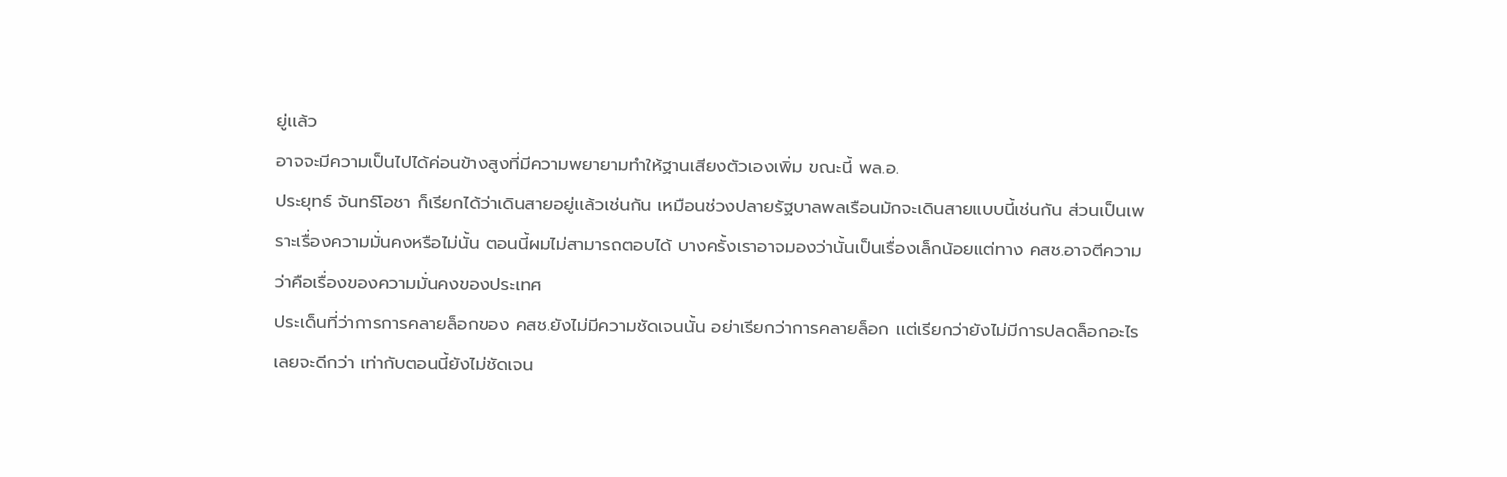ยู่เเล้ว
อาจจะมีความเป็นไปได้ค่อนข้างสูงที่มีความพยายามทำให้ฐานเสียงตัวเองเพิ่ม ขณะนี้ พล.อ.
ประยุทธ์ จันทร์โอชา ก็เรียกได้ว่าเดินสายอยู่เเล้วเช่นกัน เหมือนช่วงปลายรัฐบาลพลเรือนมักจะเดินสายแบบนี้เช่นกัน ส่วนเป็นเพราะเรื่องความมั่นคงหรือไม่นั้น ตอนนี้ผมไม่สามารถตอบได้ บางครั้งเราอาจมองว่านั้นเป็นเรื่องเล็กน้อยแต่ทาง คสช.อาจตีความว่าคือเรื่องของความมั่นคงของประเทศ
ประเด็นที่ว่าการการคลายล็อกของ คสช.ยังไม่มีความชัดเจนนั้น อย่าเรียกว่าการคลายล็อก เเต่เรียกว่ายังไม่มีการปลดล็อกอะไรเลยจะดีกว่า เท่ากับตอนนี้ยังไม่ชัดเจน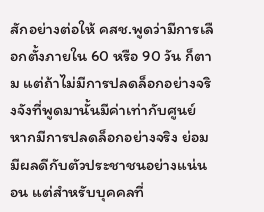สักอย่างต่อให้ คสช.พูดว่ามีการเลือกตั้งภายใน 60 หรือ 90 วัน ก็ตาม แต่ถ้าไม่มีการปลดล็อกอย่างจริงจังที่พูดมานั้นมีค่าเท่ากับศูนย์
หากมีการปลดล็อกอย่างจริง ย่อมมีผลดีกับตัวประชาชนอย่างแน่นอน แต่สำหรับบุคคลที่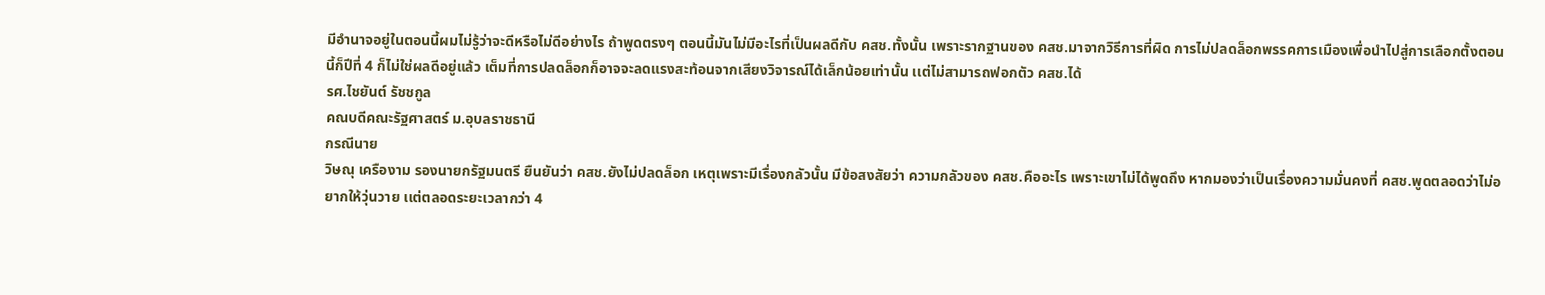มีอำนาจอยู่ในตอนนี้ผมไม่รู้ว่าจะดีหรือไม่ดีอย่างไร ถ้าพูดตรงๆ ตอนนี้มันไม่มีอะไรที่เป็นผลดีกับ คสช.ทั้งนั้น เพราะรากฐานของ คสช.มาจากวิธีการที่ผิด การไม่ปลดล็อกพรรคการเมืองเพื่อนำไปสู่การเลือกตั้งตอนนี้ก็ปีที่ 4 ก็ไม่ใช่ผลดีอยู่แล้ว เต็มที่การปลดล็อกก็อาจจะลดแรงสะท้อนจากเสียงวิจารณ์ได้เล็กน้อยเท่านั้น เเต่ไม่สามารถฟอกตัว คสช.ได้
รศ.ไชยันต์ รัชชกูล
คณบดีคณะรัฐศาสตร์ ม.อุบลราชธานี
กรณีนาย
วิษณุ เครืองาม รองนายกรัฐมนตรี ยืนยันว่า คสช.ยังไม่ปลดล็อก เหตุเพราะมีเรื่องกลัวนั้น มีข้อสงสัยว่า ความกลัวของ คสช.คืออะไร เพราะเขาไม่ได้พูดถึง หากมองว่าเป็นเรื่องความมั่นคงที่ คสช.พูดตลอดว่าไม่อยากให้วุ่นวาย เเต่ตลอดระยะเวลากว่า 4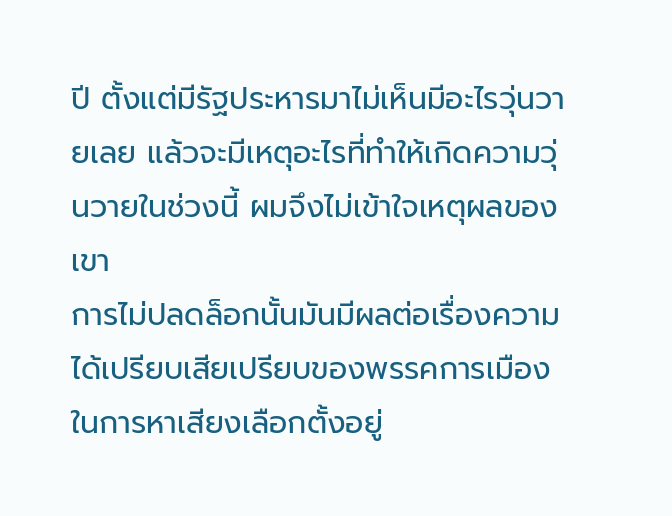ปี ตั้งแต่มีรัฐประหารมาไม่เห็นมีอะไรวุ่นวายเลย แล้วจะมีเหตุอะไรที่ทำให้เกิดความวุ่นวายในช่วงนี้ ผมจึงไม่เข้าใจเหตุผลของเขา
การไม่ปลดล็อกนั้นมันมีผลต่อเรื่องความได้เปรียบเสียเปรียบของพรรคการเมืองในการหาเสียงเลือกตั้งอยู่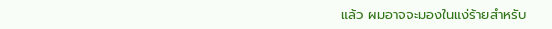แล้ว ผมอาจจะมองในแง่ร้ายสำหรับ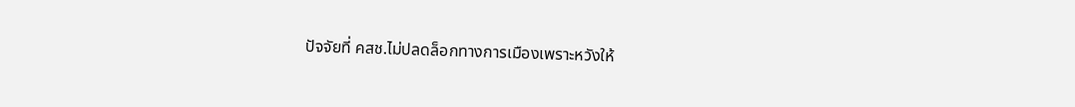ปัจจัยที่ คสช.ไม่ปลดล็อกทางการเมืองเพราะหวังให้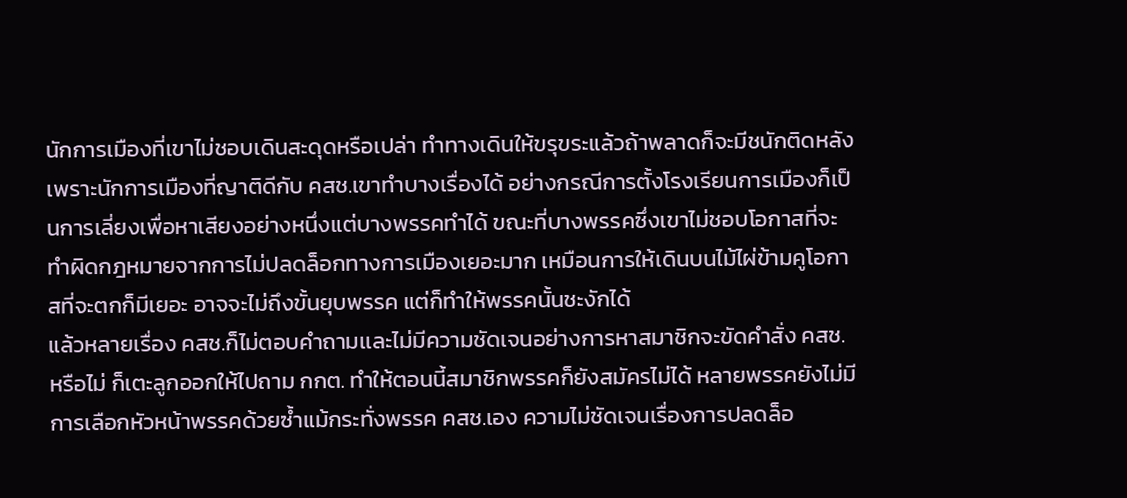นักการเมืองที่เขาไม่ชอบเดินสะดุดหรือเปล่า ทำทางเดินให้ขรุขระแล้วถ้าพลาดก็จะมีชนักติดหลัง เพราะนักการเมืองที่ญาติดีกับ คสช.เขาทำบางเรื่องได้ อย่างกรณีการตั้งโรงเรียนการเมืองก็เป็นการเลี่ยงเพื่อหาเสียงอย่างหนึ่งแต่บางพรรคทำได้ ขณะที่บางพรรคซึ่งเขาไม่ชอบโอกาสที่จะทำผิดกฎหมายจากการไม่ปลดล็อกทางการเมืองเยอะมาก เหมือนการให้เดินบนไม้ไผ่ข้ามคูโอกาสที่จะตกก็มีเยอะ อาจจะไม่ถึงขั้นยุบพรรค แต่ก็ทำให้พรรคนั้นชะงักได้
แล้วหลายเรื่อง คสช.ก็ไม่ตอบคำถามเเละไม่มีความชัดเจนอย่างการหาสมาชิกจะขัดคำสั่ง คสช.หรือไม่ ก็เตะลูกออกให้ไปถาม กกต. ทำให้ตอนนี้สมาชิกพรรคก็ยังสมัครไม่ได้ หลายพรรคยังไม่มีการเลือกหัวหน้าพรรคด้วยซ้ำแม้กระทั่งพรรค คสช.เอง ความไม่ชัดเจนเรื่องการปลดล็อ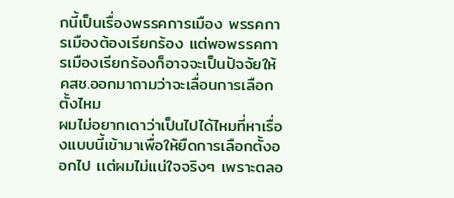กนี้เป็นเรื่องพรรคการเมือง พรรคการเมืองต้องเรียกร้อง แต่พอพรรคการเมืองเรียกร้องก็อาจจะเป็นปัจจัยให้ คสช.ออกมาถามว่าจะเลื่อนการเลือกตั้งไหม
ผมไม่อยากเดาว่าเป็นไปได้ไหมที่หาเรื่องแบบนี้เข้ามาเพื่อให้ยืดการเลือกตั้งออกไป เเต่ผมไม่แน่ใจจริงๆ เพราะตลอ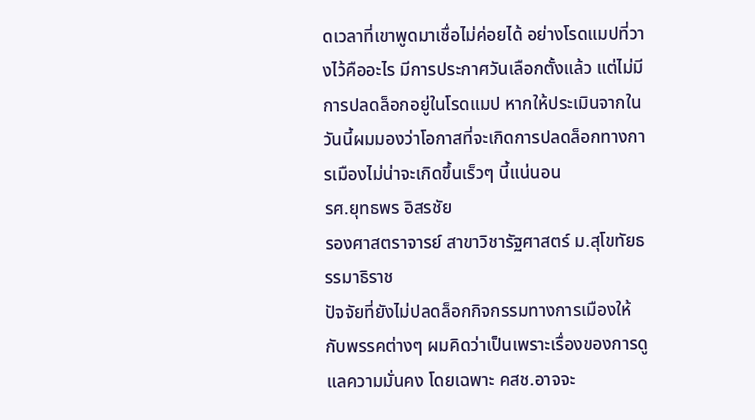ดเวลาที่เขาพูดมาเชื่อไม่ค่อยได้ อย่างโรดแมปที่วางไว้คืออะไร มีการประกาศวันเลือกตั้งแล้ว แต่ไม่มีการปลดล็อกอยู่ในโรดแมป หากให้ประเมินจากในวันนี้ผมมองว่าโอกาสที่จะเกิดการปลดล็อกทางการเมืองไม่น่าจะเกิดขึ้นเร็วๆ นี้แน่นอน
รศ.ยุทธพร อิสรชัย
รองศาสตราจารย์ สาขาวิชารัฐศาสตร์ ม.สุโขทัยธรรมาธิราช
ปัจจัยที่ยังไม่ปลดล็อกกิจกรรมทางการเมืองให้กับพรรคต่างๆ ผมคิดว่าเป็นเพราะเรื่องของการดูแลความมั่นคง โดยเฉพาะ คสช.อาจจะ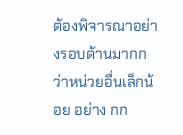ต้องพิจารณาอย่างรอบด้านมากกว่าหน่วยอื่นเล็กน้อย อย่าง กก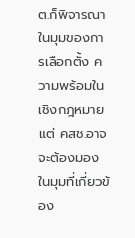ต.ก็พิจารณาในมุมของการเลือกตั้ง ความพร้อมในเชิงกฎหมาย แต่ คสช.อาจจะต้องมองในมุมที่เกี่ยวข้อง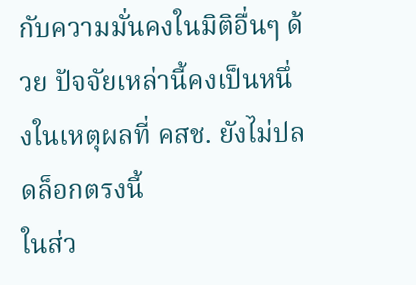กับความมั่นคงในมิติอื่นๆ ด้วย ปัจจัยเหล่านี้คงเป็นหนึ่งในเหตุผลที่ คสช. ยังไม่ปลดล็อกตรงนี้
ในส่ว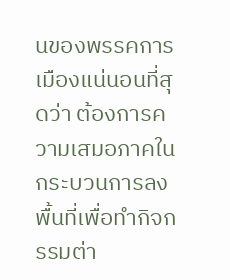นของพรรคการเมืองแน่นอนที่สุดว่า ต้องการความเสมอภาคในกระบวนการลงพื้นที่เพื่อทำกิจกรรมต่า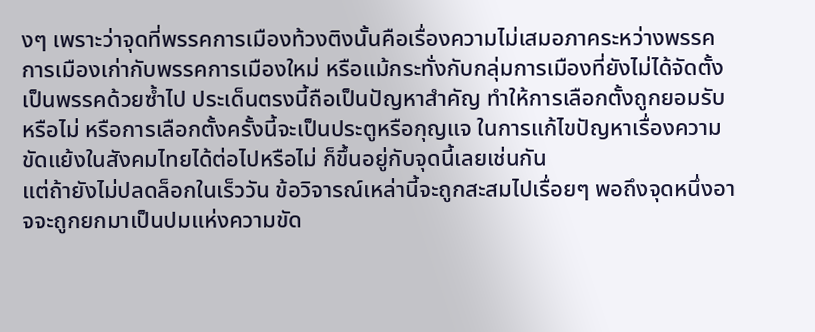งๆ เพราะว่าจุดที่พรรคการเมืองท้วงติงนั้นคือเรื่องความไม่เสมอภาคระหว่างพรรคการเมืองเก่ากับพรรคการเมืองใหม่ หรือแม้กระทั่งกับกลุ่มการเมืองที่ยังไม่ได้จัดตั้งเป็นพรรคด้วยซ้ำไป ประเด็นตรงนี้ถือเป็นปัญหาสำคัญ ทำให้การเลือกตั้งถูกยอมรับหรือไม่ หรือการเลือกตั้งครั้งนี้จะเป็นประตูหรือกุญแจ ในการแก้ไขปัญหาเรื่องความขัดแย้งในสังคมไทยได้ต่อไปหรือไม่ ก็ขึ้นอยู่กับจุดนี้เลยเช่นกัน
แต่ถ้ายังไม่ปลดล็อกในเร็ววัน ข้อวิจารณ์เหล่านี้จะถูกสะสมไปเรื่อยๆ พอถึงจุดหนึ่งอาจจะถูกยกมาเป็นปมแห่งความขัด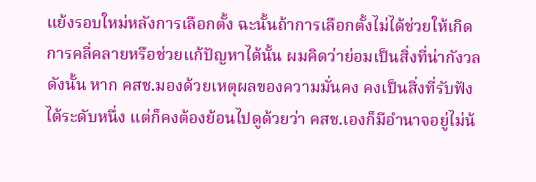แย้งรอบใหม่หลังการเลือกตั้ง ฉะนั้นถ้าการเลือกตั้งไม่ได้ช่วยให้เกิดการคลี่คลายหรือช่วยแก้ปัญหาได้นั้น ผมคิดว่าย่อมเป็นสิ่งที่น่ากังวล
ดังนั้น หาก คสช.มองด้วยเหตุผลของความมั่นคง คงเป็นสิ่งที่รับฟังได้ระดับหนึ่ง แต่ก็คงต้องย้อนไปดูด้วยว่า คสช.เองก็มีอำนาจอยู่ไม่น้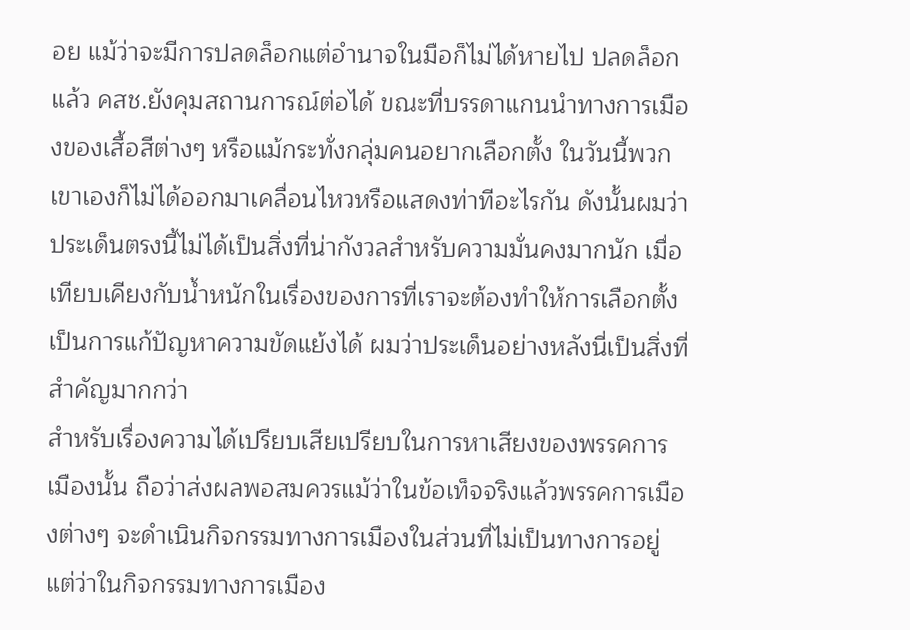อย แม้ว่าจะมีการปลดล็อกแต่อำนาจในมือก็ไม่ได้หายไป ปลดล็อกแล้ว คสช.ยังคุมสถานการณ์ต่อได้ ขณะที่บรรดาแกนนำทางการเมืองของเสื้อสีต่างๆ หรือแม้กระทั่งกลุ่มคนอยากเลือกตั้ง ในวันนี้พวกเขาเองก็ไม่ได้ออกมาเคลื่อนไหวหรือแสดงท่าทีอะไรกัน ดังนั้นผมว่าประเด็นตรงนี้ไม่ได้เป็นสิ่งที่น่ากังวลสำหรับความมั่นคงมากนัก เมื่อเทียบเคียงกับน้ำหนักในเรื่องของการที่เราจะต้องทำให้การเลือกตั้งเป็นการแก้ปัญหาความขัดแย้งได้ ผมว่าประเด็นอย่างหลังนี่เป็นสิ่งที่สำคัญมากกว่า
สำหรับเรื่องความได้เปรียบเสียเปรียบในการหาเสียงของพรรคการเมืองนั้น ถือว่าส่งผลพอสมควรแม้ว่าในข้อเท็จจริงแล้วพรรคการเมืองต่างๆ จะดำเนินกิจกรรมทางการเมืองในส่วนที่ไม่เป็นทางการอยู่ แต่ว่าในกิจกรรมทางการเมือง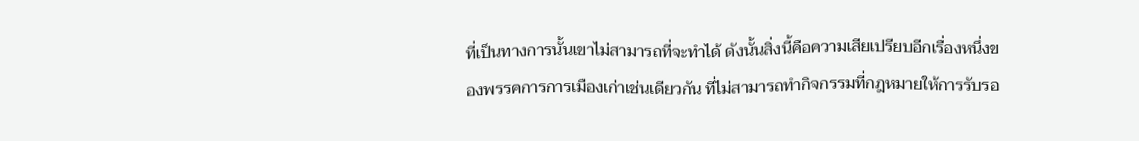ที่เป็นทางการนั้นเขาไม่สามารถที่จะทำได้ ดังนั้นสิ่งนี้คือความเสียเปรียบอีกเรื่องหนึ่งของพรรคการการเมืองเก่าเช่นเดียวกัน ที่ไม่สามารถทำกิจกรรมที่กฎหมายให้การรับรอ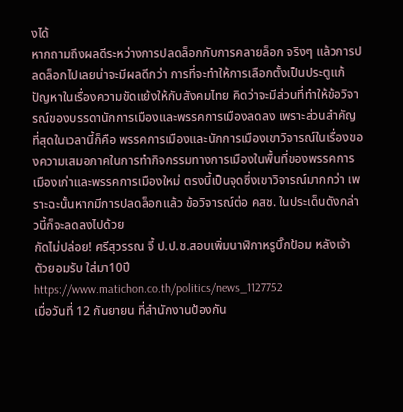งได้
หากถามถึงผลดีระหว่างการปลดล็อกกับการคลายล็อก จริงๆ แล้วการปลดล็อกไปเลยน่าจะมีผลดีกว่า การที่จะทำให้การเลือกตั้งเป็นประตูแก้ปัญหาในเรื่องความขัดแย้งให้กับสังคมไทย คิดว่าจะมีส่วนที่ทำให้ข้อวิจารณ์ของบรรดานักการเมืองและพรรคการเมืองลดลง เพราะส่วนสำคัญที่สุดในเวลานี้ก็คือ พรรคการเมืองและนักการเมืองเขาวิจารณ์ในเรื่องของความเสมอภาคในการทำกิจกรรมทางการเมืองในพื้นที่ของพรรคการเมืองเก่าและพรรคการเมืองใหม่ ตรงนี้เป็นจุดซึ่งเขาวิจารณ์มากกว่า เพราะฉะนั้นหากมีการปลดล็อกแล้ว ข้อวิจารณ์ต่อ คสช. ในประเด็นดังกล่าวนี้ก็จะลดลงไปด้วย
กัดไม่ปล่อย! ศรีสุวรรณ จี้ ป.ป.ช.สอบเพิ่มนาฬิกาหรูบิ๊กป้อม หลังเจ้าตัวยอมรับ ใส่มา10ปี
https://www.matichon.co.th/politics/news_1127752
เมื่อวันที่ 12 กันยายน ที่สำนักงานป้องกัน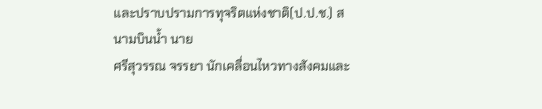และปราบปรามการทุจริตแห่งชาติ(ป.ป.ช.) สนามบินน้ำ นาย
ศรีสุวรรณ จรรยา นักเคลื่อนไหวทางสังคมและ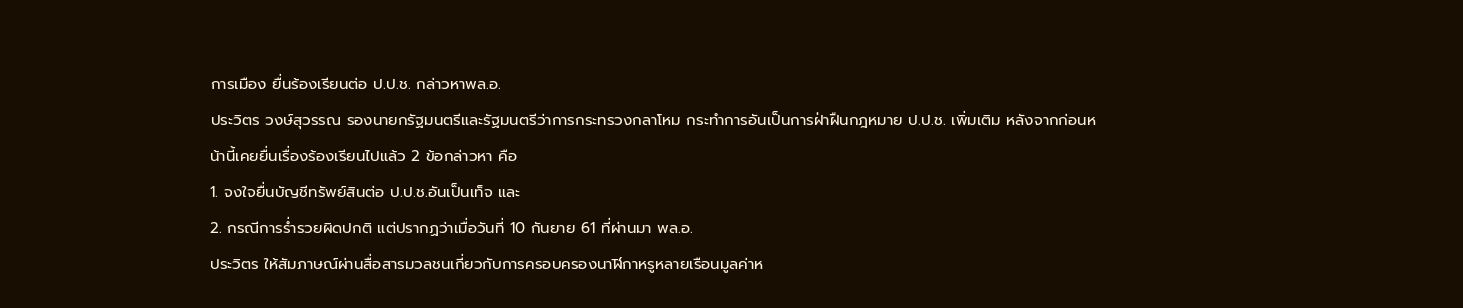การเมือง ยื่นร้องเรียนต่อ ป.ป.ช. กล่าวหาพล.อ.
ประวิตร วงษ์สุวรรณ รองนายกรัฐมนตรีและรัฐมนตรีว่าการกระทรวงกลาโหม กระทำการอันเป็นการฝ่าฝืนกฎหมาย ป.ป.ช. เพิ่มเติม หลังจากก่อนหน้านี้เคยยื่นเรื่องร้องเรียนไปแล้ว 2 ข้อกล่าวหา คือ
1. จงใจยื่นบัญชีทรัพย์สินต่อ ป.ป.ช.อันเป็นเท็จ และ
2. กรณีการร่ำรวยผิดปกติ แต่ปรากฏว่าเมื่อวันที่ 10 กันยาย 61 ที่ผ่านมา พล.อ.
ประวิตร ให้สัมภาษณ์ผ่านสื่อสารมวลชนเกี่ยวกับการครอบครองนาฬิกาหรูหลายเรือนมูลค่าห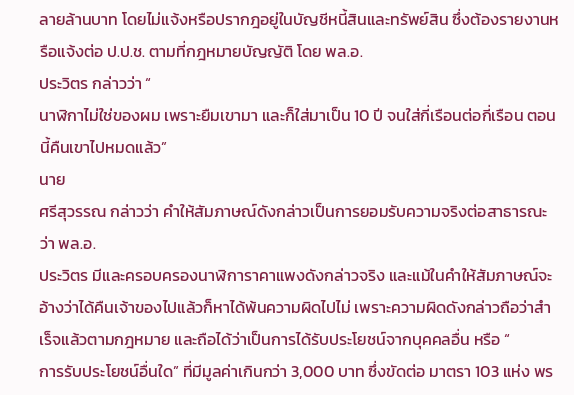ลายล้านบาท โดยไม่แจ้งหรือปรากฎอยู่ในบัญชีหนี้สินและทรัพย์สิน ซึ่งต้องรายงานหรือแจ้งต่อ ป.ป.ช. ตามที่กฎหมายบัญญัติ โดย พล.อ.
ประวิตร กล่าวว่า “
นาฬิกาไม่ใช่ของผม เพราะยืมเขามา และก็ใส่มาเป็น 10 ปี จนใส่กี่เรือนต่อกี่เรือน ตอนนี้คืนเขาไปหมดแล้ว”
นาย
ศรีสุวรรณ กล่าวว่า คำให้สัมภาษณ์ดังกล่าวเป็นการยอมรับความจริงต่อสาธารณะว่า พล.อ.
ประวิตร มีและครอบครองนาฬิการาคาแพงดังกล่าวจริง และแม้ในคำให้สัมภาษณ์จะอ้างว่าได้คืนเจ้าของไปแล้วก็หาได้พ้นความผิดไปไม่ เพราะความผิดดังกล่าวถือว่าสำเร็จแล้วตามกฎหมาย และถือได้ว่าเป็นการได้รับประโยชน์จากบุคคลอื่น หรือ “
การรับประโยชน์อื่นใด” ที่มีมูลค่าเกินกว่า 3,000 บาท ซึ่งขัดต่อ มาตรา 103 แห่ง พร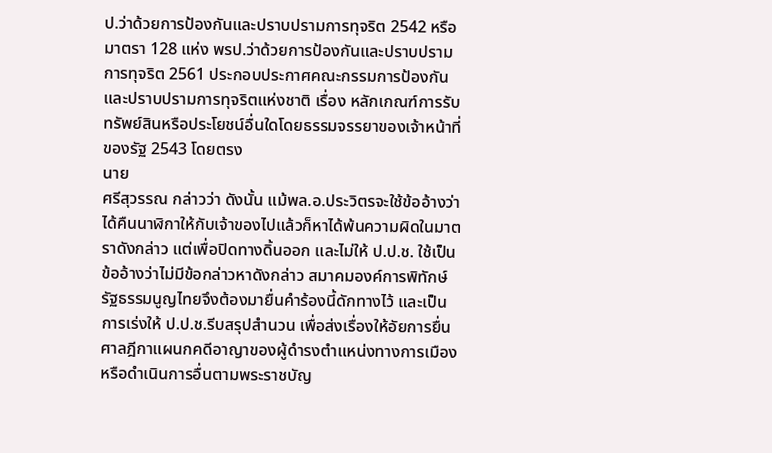ป.ว่าด้วยการป้องกันและปราบปรามการทุจริต 2542 หรือ มาตรา 128 แห่ง พรป.ว่าด้วยการป้องกันและปราบปรามการทุจริต 2561 ประกอบประกาศคณะกรรมการป้องกันและปราบปรามการทุจริตแห่งชาติ เรื่อง หลักเกณฑ์การรับทรัพย์สินหรือประโยชน์อื่นใดโดยธรรมจรรยาของเจ้าหน้าที่ของรัฐ 2543 โดยตรง
นาย
ศรีสุวรรณ กล่าวว่า ดังนั้น แม้พล.อ.ประวิตรจะใช้ข้ออ้างว่าได้คืนนาฬิกาให้กับเจ้าของไปแล้วก็หาได้พ้นความผิดในมาตราดังกล่าว แต่เพื่อปิดทางดิ้นออก และไม่ให้ ป.ป.ช. ใช้เป็นข้ออ้างว่าไม่มีข้อกล่าวหาดังกล่าว สมาคมองค์การพิทักษ์รัฐธรรมนูญไทยจึงต้องมายื่นคำร้องนี้ดักทางไว้ และเป็นการเร่งให้ ป.ป.ช.รีบสรุปสำนวน เพื่อส่งเรื่องให้อัยการยื่นศาลฎีกาแผนกคดีอาญาของผู้ดำรงตำแหน่งทางการเมือง หรือดำเนินการอื่นตามพระราชบัญ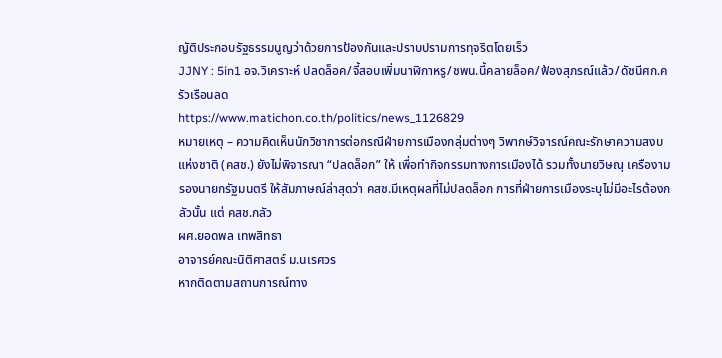ญัติประกอบรัฐธรรมนูญว่าด้วยการป้องกันและปราบปรามการทุจริตโดยเร็ว
JJNY : 5in1 อจ.วิเคราะห์ ปลดล็อค/จี้สอบเพิ่มนาฬิกาหรู/ชพน.นี้คลายล็อค/ฟ้องสุภรณ์แล้ว/ดัชนีศก.ครัวเรือนลด
https://www.matichon.co.th/politics/news_1126829
หมายเหตุ – ความคิดเห็นนักวิชาการต่อกรณีฝ่ายการเมืองกลุ่มต่างๆ วิพากษ์วิจารณ์คณะรักษาความสงบแห่งชาติ (คสช.) ยังไม่พิจารณา “ปลดล็อก” ให้ เพื่อทำกิจกรรมทางการเมืองได้ รวมทั้งนายวิษณุ เครืองาม รองนายกรัฐมนตรี ให้สัมภาษณ์ล่าสุดว่า คสช.มีเหตุผลที่ไม่ปลดล็อก การที่ฝ่ายการเมืองระบุไม่มีอะไรต้องกลัวนั้น แต่ คสช.กลัว
ผศ.ยอดพล เทพสิทธา
อาจารย์คณะนิติศาสตร์ ม.นเรศวร
หากติดตามสถานการณ์ทาง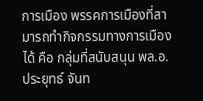การเมือง พรรคการเมืองที่สามารถทำกิจกรรมทางการเมืองได้ คือ กลุ่มที่สนับสนุน พล.อ.ประยุทธ์ จันท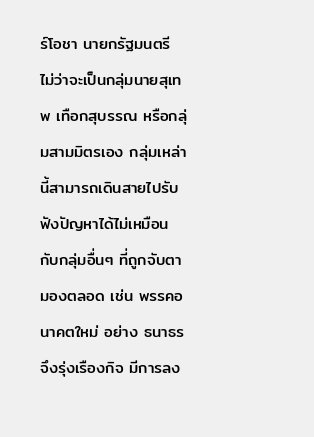ร์โอชา นายกรัฐมนตรี ไม่ว่าจะเป็นกลุ่มนายสุเทพ เทือกสุบรรณ หรือกลุ่มสามมิตรเอง กลุ่มเหล่านี้สามารถเดินสายไปรับฟังปัญหาได้ไม่เหมือนกับกลุ่มอื่นๆ ที่ถูกจับตามองตลอด เช่น พรรคอนาคตใหม่ อย่าง ธนาธร จึงรุ่งเรืองกิจ มีการลง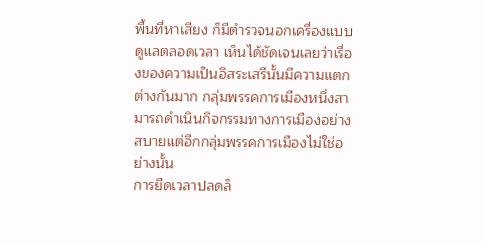พื้นที่หาเสียง ก็มีตำรวจนอกเครื่องแบบดูแลตลอดเวลา เห็นได้ชัดเจนเลยว่าเรื่องของความเป็นอิสระเสรีนั้นมีความแตกต่างกันมาก กลุ่มพรรคการเมืองหนึ่งสามารถดำเนินกิจกรรมทางการเมืองอย่างสบายแต่อีกกลุ่มพรรคการเมืองไม่ใช่อย่างนั้น
การยืดเวลาปลดล็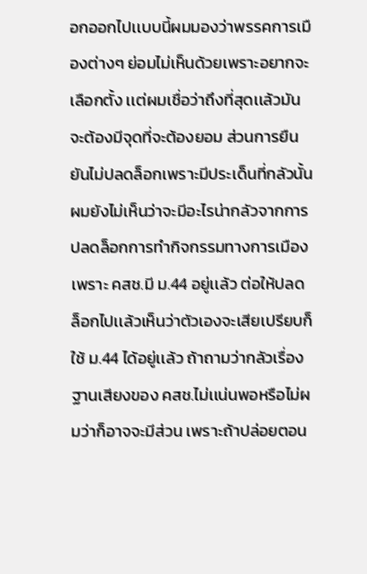อกออกไปเเบบนี้ผมมองว่าพรรคการเมืองต่างๆ ย่อมไม่เห็นด้วยเพราะอยากจะเลือกตั้ง เเต่ผมเชื่อว่าถึงที่สุดเเล้วมันจะต้องมีจุดที่จะต้องยอม ส่วนการยืนยันไม่ปลดล็อกเพราะมีประเด็นที่กลัวนั้น ผมยังไม่เห็นว่าจะมีอะไรน่ากลัวจากการปลดล็อกการทำกิจกรรมทางการเมือง เพราะ คสช.มี ม.44 อยู่เเล้ว ต่อให้ปลดล็อกไปเเล้วเห็นว่าตัวเองจะเสียเปรียบก็ใช้ ม.44 ได้อยู่เเล้ว ถ้าถามว่ากลัวเรื่องฐานเสียงของ คสช.ไม่เเน่นพอหรือไม่ผมว่าก็อาจจะมีส่วน เพราะถ้าปล่อยตอน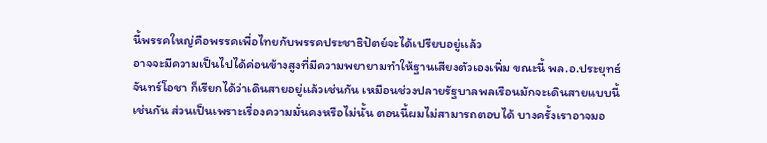นี้พรรคใหญ่คือพรรคเพื่อไทยกับพรรคประชาธิปัตย์จะได้เปรียบอยู่เเล้ว
อาจจะมีความเป็นไปได้ค่อนข้างสูงที่มีความพยายามทำให้ฐานเสียงตัวเองเพิ่ม ขณะนี้ พล.อ.ประยุทธ์ จันทร์โอชา ก็เรียกได้ว่าเดินสายอยู่เเล้วเช่นกัน เหมือนช่วงปลายรัฐบาลพลเรือนมักจะเดินสายแบบนี้เช่นกัน ส่วนเป็นเพราะเรื่องความมั่นคงหรือไม่นั้น ตอนนี้ผมไม่สามารถตอบได้ บางครั้งเราอาจมอ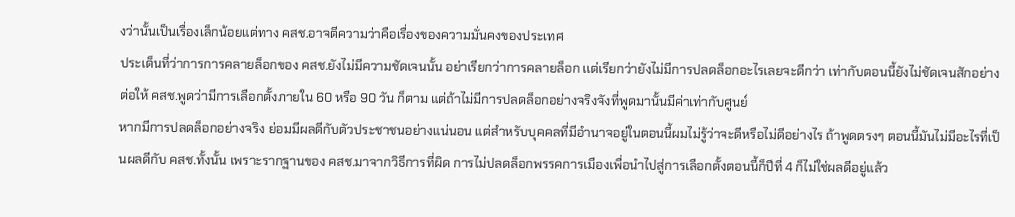งว่านั้นเป็นเรื่องเล็กน้อยแต่ทาง คสช.อาจตีความว่าคือเรื่องของความมั่นคงของประเทศ
ประเด็นที่ว่าการการคลายล็อกของ คสช.ยังไม่มีความชัดเจนนั้น อย่าเรียกว่าการคลายล็อก เเต่เรียกว่ายังไม่มีการปลดล็อกอะไรเลยจะดีกว่า เท่ากับตอนนี้ยังไม่ชัดเจนสักอย่างต่อให้ คสช.พูดว่ามีการเลือกตั้งภายใน 60 หรือ 90 วัน ก็ตาม แต่ถ้าไม่มีการปลดล็อกอย่างจริงจังที่พูดมานั้นมีค่าเท่ากับศูนย์
หากมีการปลดล็อกอย่างจริง ย่อมมีผลดีกับตัวประชาชนอย่างแน่นอน แต่สำหรับบุคคลที่มีอำนาจอยู่ในตอนนี้ผมไม่รู้ว่าจะดีหรือไม่ดีอย่างไร ถ้าพูดตรงๆ ตอนนี้มันไม่มีอะไรที่เป็นผลดีกับ คสช.ทั้งนั้น เพราะรากฐานของ คสช.มาจากวิธีการที่ผิด การไม่ปลดล็อกพรรคการเมืองเพื่อนำไปสู่การเลือกตั้งตอนนี้ก็ปีที่ 4 ก็ไม่ใช่ผลดีอยู่แล้ว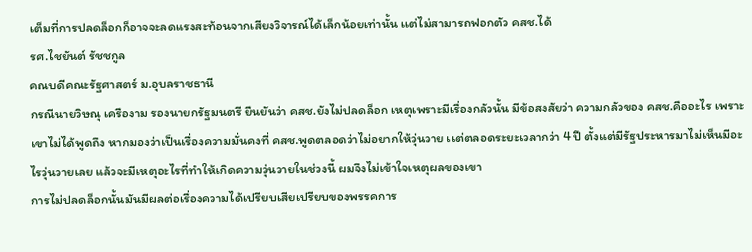เต็มที่การปลดล็อกก็อาจจะลดแรงสะท้อนจากเสียงวิจารณ์ได้เล็กน้อยเท่านั้น เเต่ไม่สามารถฟอกตัว คสช.ได้
รศ.ไชยันต์ รัชชกูล
คณบดีคณะรัฐศาสตร์ ม.อุบลราชธานี
กรณีนายวิษณุ เครืองาม รองนายกรัฐมนตรี ยืนยันว่า คสช.ยังไม่ปลดล็อก เหตุเพราะมีเรื่องกลัวนั้น มีข้อสงสัยว่า ความกลัวของ คสช.คืออะไร เพราะเขาไม่ได้พูดถึง หากมองว่าเป็นเรื่องความมั่นคงที่ คสช.พูดตลอดว่าไม่อยากให้วุ่นวาย เเต่ตลอดระยะเวลากว่า 4 ปี ตั้งแต่มีรัฐประหารมาไม่เห็นมีอะไรวุ่นวายเลย แล้วจะมีเหตุอะไรที่ทำให้เกิดความวุ่นวายในช่วงนี้ ผมจึงไม่เข้าใจเหตุผลของเขา
การไม่ปลดล็อกนั้นมันมีผลต่อเรื่องความได้เปรียบเสียเปรียบของพรรคการ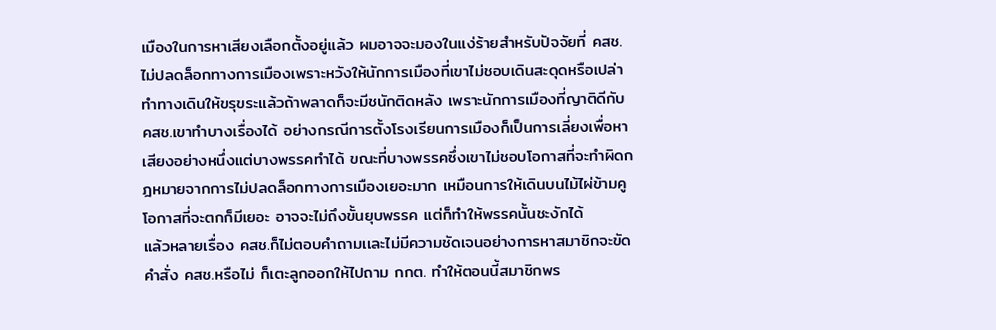เมืองในการหาเสียงเลือกตั้งอยู่แล้ว ผมอาจจะมองในแง่ร้ายสำหรับปัจจัยที่ คสช.ไม่ปลดล็อกทางการเมืองเพราะหวังให้นักการเมืองที่เขาไม่ชอบเดินสะดุดหรือเปล่า ทำทางเดินให้ขรุขระแล้วถ้าพลาดก็จะมีชนักติดหลัง เพราะนักการเมืองที่ญาติดีกับ คสช.เขาทำบางเรื่องได้ อย่างกรณีการตั้งโรงเรียนการเมืองก็เป็นการเลี่ยงเพื่อหาเสียงอย่างหนึ่งแต่บางพรรคทำได้ ขณะที่บางพรรคซึ่งเขาไม่ชอบโอกาสที่จะทำผิดกฎหมายจากการไม่ปลดล็อกทางการเมืองเยอะมาก เหมือนการให้เดินบนไม้ไผ่ข้ามคูโอกาสที่จะตกก็มีเยอะ อาจจะไม่ถึงขั้นยุบพรรค แต่ก็ทำให้พรรคนั้นชะงักได้
แล้วหลายเรื่อง คสช.ก็ไม่ตอบคำถามเเละไม่มีความชัดเจนอย่างการหาสมาชิกจะขัดคำสั่ง คสช.หรือไม่ ก็เตะลูกออกให้ไปถาม กกต. ทำให้ตอนนี้สมาชิกพร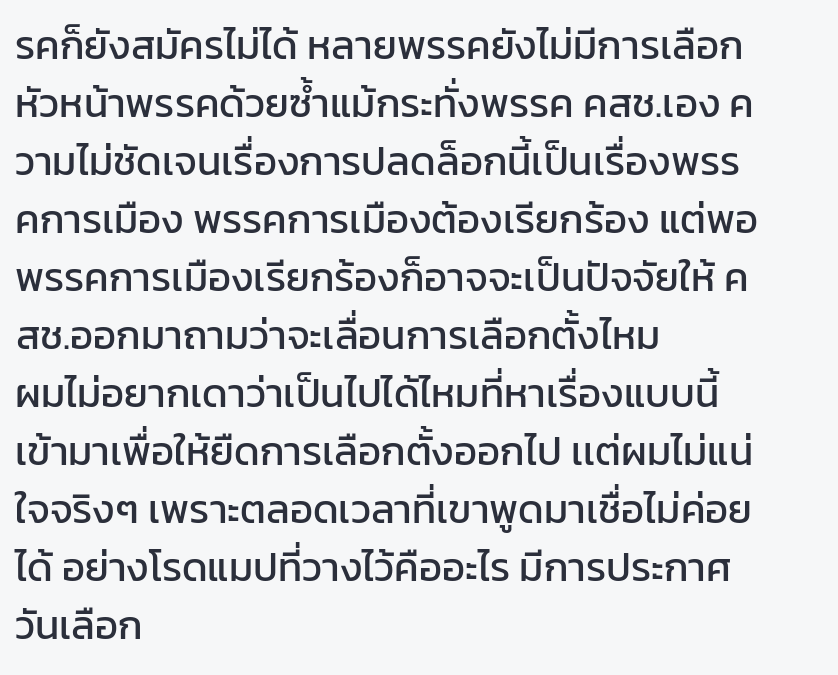รคก็ยังสมัครไม่ได้ หลายพรรคยังไม่มีการเลือกหัวหน้าพรรคด้วยซ้ำแม้กระทั่งพรรค คสช.เอง ความไม่ชัดเจนเรื่องการปลดล็อกนี้เป็นเรื่องพรรคการเมือง พรรคการเมืองต้องเรียกร้อง แต่พอพรรคการเมืองเรียกร้องก็อาจจะเป็นปัจจัยให้ คสช.ออกมาถามว่าจะเลื่อนการเลือกตั้งไหม
ผมไม่อยากเดาว่าเป็นไปได้ไหมที่หาเรื่องแบบนี้เข้ามาเพื่อให้ยืดการเลือกตั้งออกไป เเต่ผมไม่แน่ใจจริงๆ เพราะตลอดเวลาที่เขาพูดมาเชื่อไม่ค่อยได้ อย่างโรดแมปที่วางไว้คืออะไร มีการประกาศวันเลือก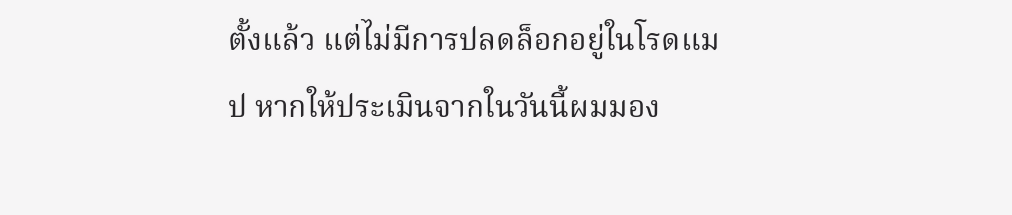ตั้งแล้ว แต่ไม่มีการปลดล็อกอยู่ในโรดแมป หากให้ประเมินจากในวันนี้ผมมอง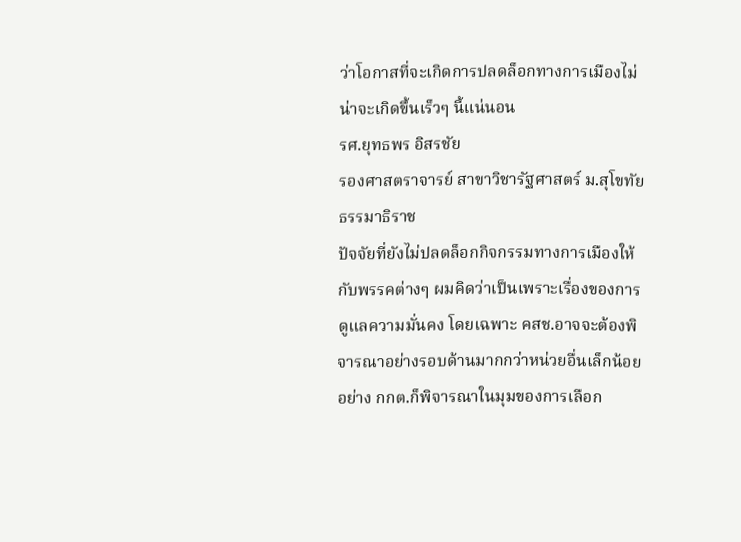ว่าโอกาสที่จะเกิดการปลดล็อกทางการเมืองไม่น่าจะเกิดขึ้นเร็วๆ นี้แน่นอน
รศ.ยุทธพร อิสรชัย
รองศาสตราจารย์ สาขาวิชารัฐศาสตร์ ม.สุโขทัยธรรมาธิราช
ปัจจัยที่ยังไม่ปลดล็อกกิจกรรมทางการเมืองให้กับพรรคต่างๆ ผมคิดว่าเป็นเพราะเรื่องของการดูแลความมั่นคง โดยเฉพาะ คสช.อาจจะต้องพิจารณาอย่างรอบด้านมากกว่าหน่วยอื่นเล็กน้อย อย่าง กกต.ก็พิจารณาในมุมของการเลือก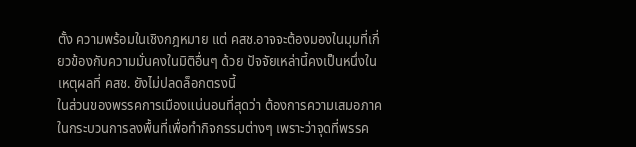ตั้ง ความพร้อมในเชิงกฎหมาย แต่ คสช.อาจจะต้องมองในมุมที่เกี่ยวข้องกับความมั่นคงในมิติอื่นๆ ด้วย ปัจจัยเหล่านี้คงเป็นหนึ่งในเหตุผลที่ คสช. ยังไม่ปลดล็อกตรงนี้
ในส่วนของพรรคการเมืองแน่นอนที่สุดว่า ต้องการความเสมอภาคในกระบวนการลงพื้นที่เพื่อทำกิจกรรมต่างๆ เพราะว่าจุดที่พรรค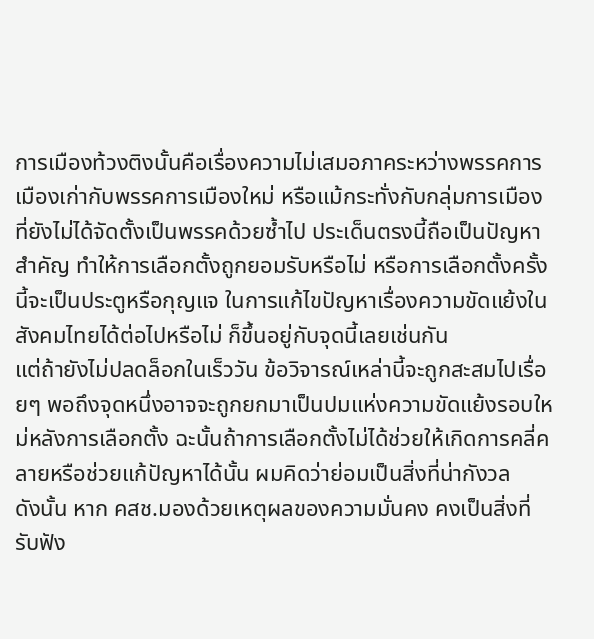การเมืองท้วงติงนั้นคือเรื่องความไม่เสมอภาคระหว่างพรรคการเมืองเก่ากับพรรคการเมืองใหม่ หรือแม้กระทั่งกับกลุ่มการเมืองที่ยังไม่ได้จัดตั้งเป็นพรรคด้วยซ้ำไป ประเด็นตรงนี้ถือเป็นปัญหาสำคัญ ทำให้การเลือกตั้งถูกยอมรับหรือไม่ หรือการเลือกตั้งครั้งนี้จะเป็นประตูหรือกุญแจ ในการแก้ไขปัญหาเรื่องความขัดแย้งในสังคมไทยได้ต่อไปหรือไม่ ก็ขึ้นอยู่กับจุดนี้เลยเช่นกัน
แต่ถ้ายังไม่ปลดล็อกในเร็ววัน ข้อวิจารณ์เหล่านี้จะถูกสะสมไปเรื่อยๆ พอถึงจุดหนึ่งอาจจะถูกยกมาเป็นปมแห่งความขัดแย้งรอบใหม่หลังการเลือกตั้ง ฉะนั้นถ้าการเลือกตั้งไม่ได้ช่วยให้เกิดการคลี่คลายหรือช่วยแก้ปัญหาได้นั้น ผมคิดว่าย่อมเป็นสิ่งที่น่ากังวล
ดังนั้น หาก คสช.มองด้วยเหตุผลของความมั่นคง คงเป็นสิ่งที่รับฟัง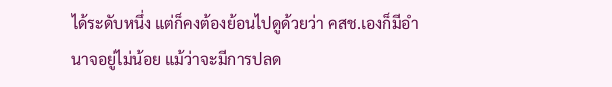ได้ระดับหนึ่ง แต่ก็คงต้องย้อนไปดูด้วยว่า คสช.เองก็มีอำนาจอยู่ไม่น้อย แม้ว่าจะมีการปลด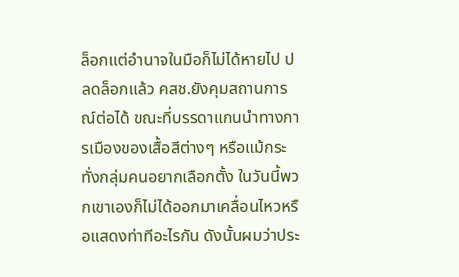ล็อกแต่อำนาจในมือก็ไม่ได้หายไป ปลดล็อกแล้ว คสช.ยังคุมสถานการณ์ต่อได้ ขณะที่บรรดาแกนนำทางการเมืองของเสื้อสีต่างๆ หรือแม้กระทั่งกลุ่มคนอยากเลือกตั้ง ในวันนี้พวกเขาเองก็ไม่ได้ออกมาเคลื่อนไหวหรือแสดงท่าทีอะไรกัน ดังนั้นผมว่าประ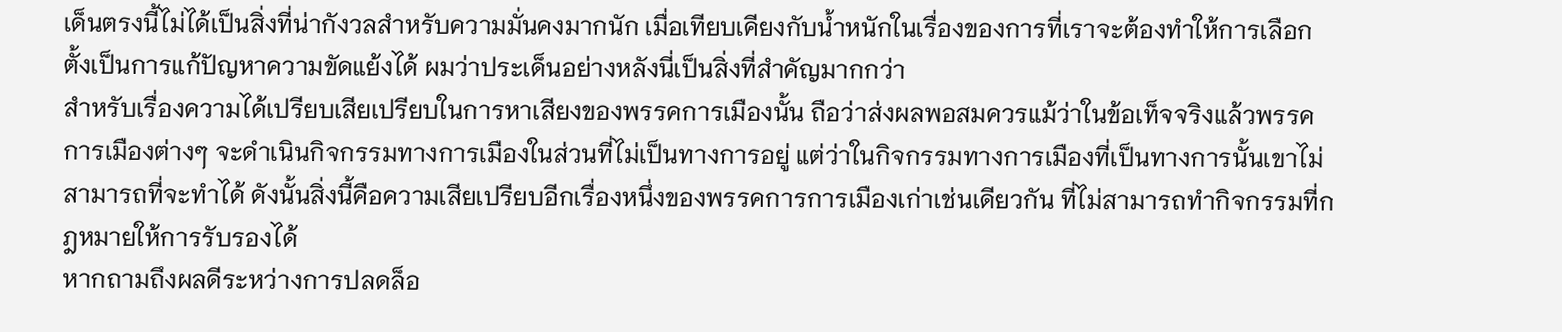เด็นตรงนี้ไม่ได้เป็นสิ่งที่น่ากังวลสำหรับความมั่นคงมากนัก เมื่อเทียบเคียงกับน้ำหนักในเรื่องของการที่เราจะต้องทำให้การเลือกตั้งเป็นการแก้ปัญหาความขัดแย้งได้ ผมว่าประเด็นอย่างหลังนี่เป็นสิ่งที่สำคัญมากกว่า
สำหรับเรื่องความได้เปรียบเสียเปรียบในการหาเสียงของพรรคการเมืองนั้น ถือว่าส่งผลพอสมควรแม้ว่าในข้อเท็จจริงแล้วพรรคการเมืองต่างๆ จะดำเนินกิจกรรมทางการเมืองในส่วนที่ไม่เป็นทางการอยู่ แต่ว่าในกิจกรรมทางการเมืองที่เป็นทางการนั้นเขาไม่สามารถที่จะทำได้ ดังนั้นสิ่งนี้คือความเสียเปรียบอีกเรื่องหนึ่งของพรรคการการเมืองเก่าเช่นเดียวกัน ที่ไม่สามารถทำกิจกรรมที่กฎหมายให้การรับรองได้
หากถามถึงผลดีระหว่างการปลดล็อ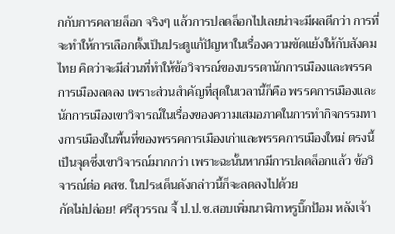กกับการคลายล็อก จริงๆ แล้วการปลดล็อกไปเลยน่าจะมีผลดีกว่า การที่จะทำให้การเลือกตั้งเป็นประตูแก้ปัญหาในเรื่องความขัดแย้งให้กับสังคมไทย คิดว่าจะมีส่วนที่ทำให้ข้อวิจารณ์ของบรรดานักการเมืองและพรรคการเมืองลดลง เพราะส่วนสำคัญที่สุดในเวลานี้ก็คือ พรรคการเมืองและนักการเมืองเขาวิจารณ์ในเรื่องของความเสมอภาคในการทำกิจกรรมทางการเมืองในพื้นที่ของพรรคการเมืองเก่าและพรรคการเมืองใหม่ ตรงนี้เป็นจุดซึ่งเขาวิจารณ์มากกว่า เพราะฉะนั้นหากมีการปลดล็อกแล้ว ข้อวิจารณ์ต่อ คสช. ในประเด็นดังกล่าวนี้ก็จะลดลงไปด้วย
กัดไม่ปล่อย! ศรีสุวรรณ จี้ ป.ป.ช.สอบเพิ่มนาฬิกาหรูบิ๊กป้อม หลังเจ้า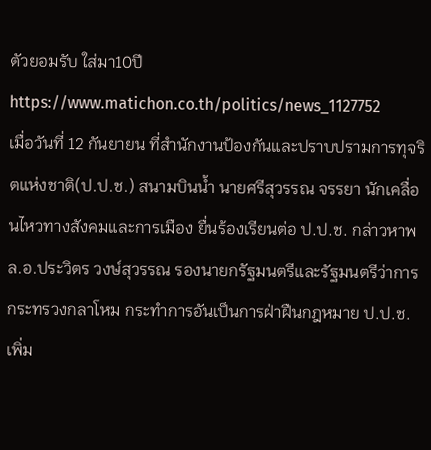ตัวยอมรับ ใส่มา10ปี
https://www.matichon.co.th/politics/news_1127752
เมื่อวันที่ 12 กันยายน ที่สำนักงานป้องกันและปราบปรามการทุจริตแห่งชาติ(ป.ป.ช.) สนามบินน้ำ นายศรีสุวรรณ จรรยา นักเคลื่อนไหวทางสังคมและการเมือง ยื่นร้องเรียนต่อ ป.ป.ช. กล่าวหาพล.อ.ประวิตร วงษ์สุวรรณ รองนายกรัฐมนตรีและรัฐมนตรีว่าการกระทรวงกลาโหม กระทำการอันเป็นการฝ่าฝืนกฎหมาย ป.ป.ช. เพิ่ม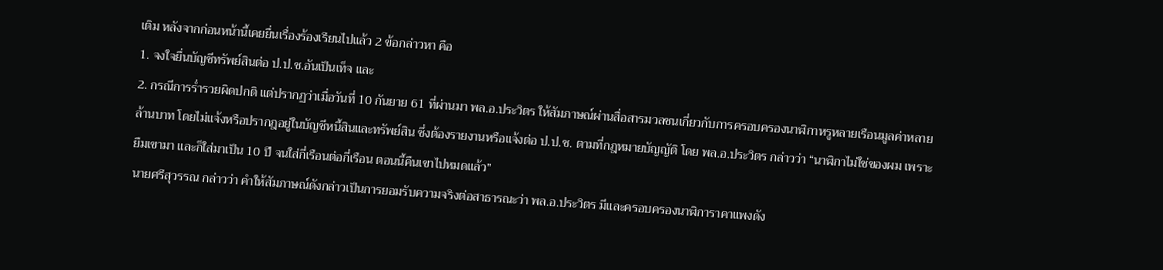เติม หลังจากก่อนหน้านี้เคยยื่นเรื่องร้องเรียนไปแล้ว 2 ข้อกล่าวหา คือ
1. จงใจยื่นบัญชีทรัพย์สินต่อ ป.ป.ช.อันเป็นเท็จ และ
2. กรณีการร่ำรวยผิดปกติ แต่ปรากฏว่าเมื่อวันที่ 10 กันยาย 61 ที่ผ่านมา พล.อ.ประวิตร ให้สัมภาษณ์ผ่านสื่อสารมวลชนเกี่ยวกับการครอบครองนาฬิกาหรูหลายเรือนมูลค่าหลายล้านบาท โดยไม่แจ้งหรือปรากฎอยู่ในบัญชีหนี้สินและทรัพย์สิน ซึ่งต้องรายงานหรือแจ้งต่อ ป.ป.ช. ตามที่กฎหมายบัญญัติ โดย พล.อ.ประวิตร กล่าวว่า “นาฬิกาไม่ใช่ของผม เพราะยืมเขามา และก็ใส่มาเป็น 10 ปี จนใส่กี่เรือนต่อกี่เรือน ตอนนี้คืนเขาไปหมดแล้ว”
นายศรีสุวรรณ กล่าวว่า คำให้สัมภาษณ์ดังกล่าวเป็นการยอมรับความจริงต่อสาธารณะว่า พล.อ.ประวิตร มีและครอบครองนาฬิการาคาแพงดัง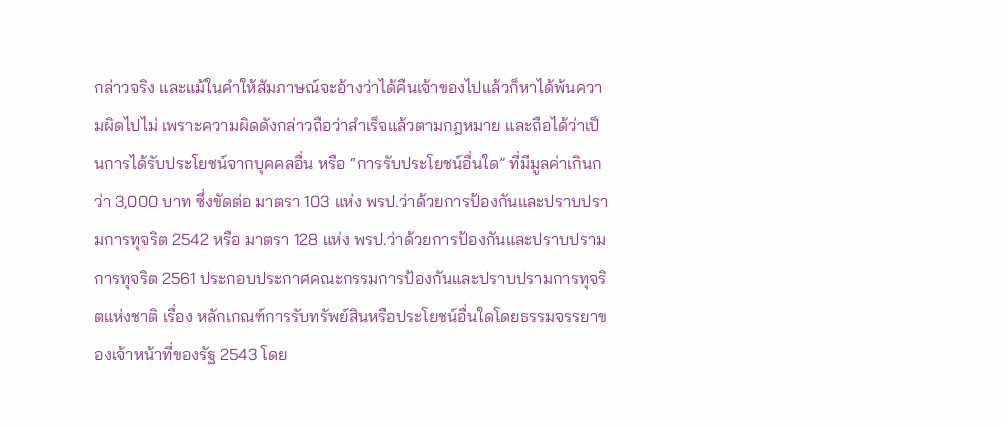กล่าวจริง และแม้ในคำให้สัมภาษณ์จะอ้างว่าได้คืนเจ้าของไปแล้วก็หาได้พ้นความผิดไปไม่ เพราะความผิดดังกล่าวถือว่าสำเร็จแล้วตามกฎหมาย และถือได้ว่าเป็นการได้รับประโยชน์จากบุคคลอื่น หรือ “การรับประโยชน์อื่นใด” ที่มีมูลค่าเกินกว่า 3,000 บาท ซึ่งขัดต่อ มาตรา 103 แห่ง พรป.ว่าด้วยการป้องกันและปราบปรามการทุจริต 2542 หรือ มาตรา 128 แห่ง พรป.ว่าด้วยการป้องกันและปราบปรามการทุจริต 2561 ประกอบประกาศคณะกรรมการป้องกันและปราบปรามการทุจริตแห่งชาติ เรื่อง หลักเกณฑ์การรับทรัพย์สินหรือประโยชน์อื่นใดโดยธรรมจรรยาของเจ้าหน้าที่ของรัฐ 2543 โดย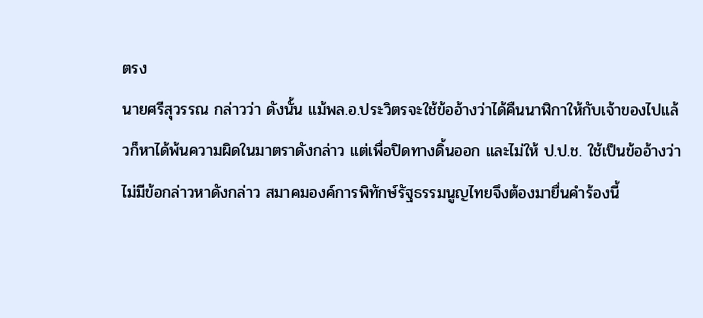ตรง
นายศรีสุวรรณ กล่าวว่า ดังนั้น แม้พล.อ.ประวิตรจะใช้ข้ออ้างว่าได้คืนนาฬิกาให้กับเจ้าของไปแล้วก็หาได้พ้นความผิดในมาตราดังกล่าว แต่เพื่อปิดทางดิ้นออก และไม่ให้ ป.ป.ช. ใช้เป็นข้ออ้างว่าไม่มีข้อกล่าวหาดังกล่าว สมาคมองค์การพิทักษ์รัฐธรรมนูญไทยจึงต้องมายื่นคำร้องนี้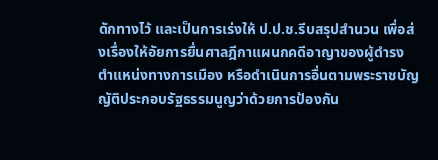ดักทางไว้ และเป็นการเร่งให้ ป.ป.ช.รีบสรุปสำนวน เพื่อส่งเรื่องให้อัยการยื่นศาลฎีกาแผนกคดีอาญาของผู้ดำรงตำแหน่งทางการเมือง หรือดำเนินการอื่นตามพระราชบัญญัติประกอบรัฐธรรมนูญว่าด้วยการป้องกัน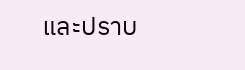และปราบ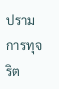ปรามการทุจริต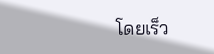โดยเร็ว